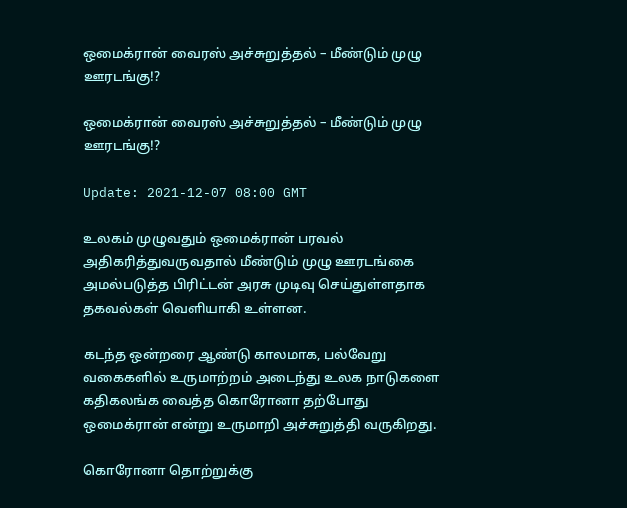ஒமைக்ரான் வைரஸ் அச்சுறுத்தல் – மீண்டும் முழு ஊரடங்கு!?

ஒமைக்ரான் வைரஸ் அச்சுறுத்தல் – மீண்டும் முழு ஊரடங்கு!?

Update: 2021-12-07 08:00 GMT

உலகம் முழுவதும் ஒமைக்ரான் பரவல் அதிகரித்துவருவதால் மீண்டும் முழு ஊரடங்கை அமல்படுத்த பிரிட்டன் அரசு முடிவு செய்துள்ளதாக தகவல்கள் வெளியாகி உள்ளன.

கடந்த ஒன்றரை ஆண்டு காலமாக, பல்வேறு வகைகளில் உருமாற்றம் அடைந்து உலக நாடுகளை கதிகலங்க வைத்த கொரோனா தற்போது ஒமைக்ரான் என்று உருமாறி அச்சுறுத்தி வருகிறது.

கொரோனா தொற்றுக்கு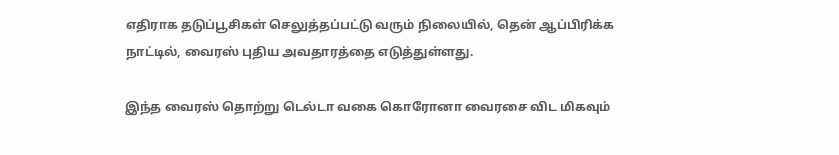எதிராக தடுப்பூசிகள் செலுத்தப்பட்டு வரும் நிலையில், தென் ஆப்பிரிக்க நாட்டில், வைரஸ் புதிய அவதாரத்தை எடுத்துள்ளது.

இந்த வைரஸ் தொற்று டெல்டா வகை கொரோனா வைரசை விட மிகவும்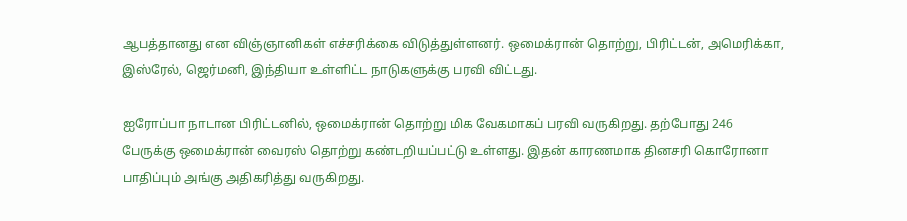ஆபத்தானது என விஞ்ஞானிகள் எச்சரிக்கை விடுத்துள்ளனர். ஒமைக்ரான் தொற்று, பிரிட்டன், அமெரிக்கா, இஸ்ரேல், ஜெர்மனி, இந்தியா உள்ளிட்ட நாடுகளுக்கு பரவி விட்டது.

ஐரோப்பா நாடான பிரிட்டனில், ஒமைக்ரான் தொற்று மிக வேகமாகப் பரவி வருகிறது. தற்போது 246 பேருக்கு ஒமைக்ரான் வைரஸ் தொற்று கண்டறியப்பட்டு உள்ளது. இதன் காரணமாக தினசரி கொரோனா பாதிப்பும் அங்கு அதிகரித்து வருகிறது.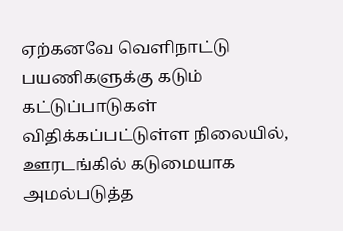ஏற்கனவே வெளிநாட்டு பயணிகளுக்கு கடும் கட்டுப்பாடுகள் விதிக்கப்பட்டுள்ள நிலையில், ஊரடங்கில் கடுமையாக அமல்படுத்த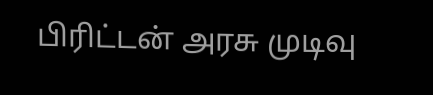பிரிட்டன் அரசு முடிவு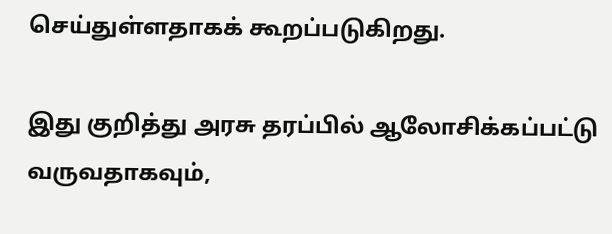செய்துள்ளதாகக் கூறப்படுகிறது.

இது குறித்து அரசு தரப்பில் ஆலோசிக்கப்பட்டு வருவதாகவும்,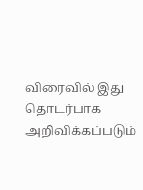விரைவில் இது தொடர்பாக அறிவிக்கப்படும்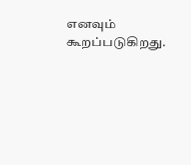எனவும் கூறப்படுகிறது.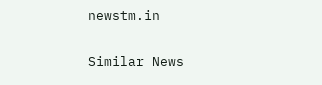newstm.in

Similar News